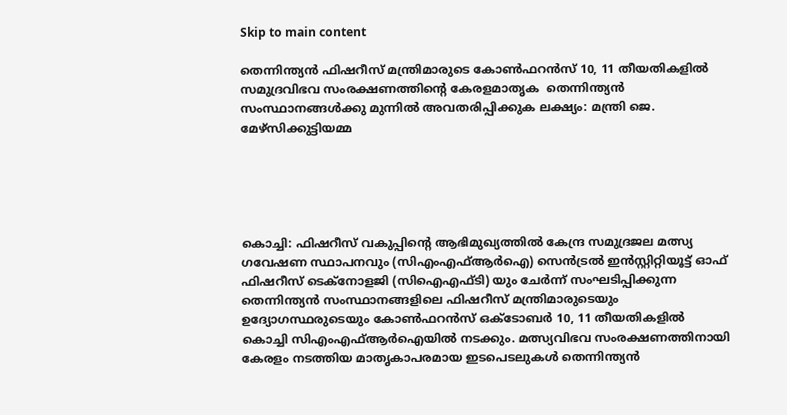Skip to main content

തെന്നിന്ത്യന്‍ ഫിഷറീസ് മന്ത്രിമാരുടെ കോണ്‍ഫറന്‍സ് 10, 11 തീയതികളില്‍ സമുദ്രവിഭവ സംരക്ഷണത്തിന്റെ കേരളമാതൃക  തെന്നിന്ത്യന്‍ സംസ്ഥാനങ്ങള്‍ക്കു മുന്നില്‍ അവതരിപ്പിക്കുക ലക്ഷ്യം: മന്ത്രി ജെ. മേഴ്‌സിക്കുട്ടിയമ്മ





കൊച്ചി: ഫിഷറീസ് വകുപ്പിന്റെ ആഭിമുഖ്യത്തില്‍ കേന്ദ്ര സമുദ്രജല മത്സ്യ ഗവേഷണ സ്ഥാപനവും (സിഎംഎഫ്ആര്‍ഐ) സെന്‍ട്രല്‍ ഇന്‍സ്റ്റിറ്റിയൂട്ട് ഓഫ് ഫിഷറീസ് ടെക്‌നോളജി (സിഐഎഫ്ടി) യും ചേര്‍ന്ന് സംഘടിപ്പിക്കുന്ന തെന്നിന്ത്യന്‍ സംസ്ഥാനങ്ങളിലെ ഫിഷറീസ് മന്ത്രിമാരുടെയും ഉദ്യോഗസ്ഥരുടെയും കോണ്‍ഫറന്‍സ് ഒക്ടോബര്‍ 10, 11 തീയതികളില്‍ കൊച്ചി സിഎംഎഫ്ആര്‍ഐയില്‍ നടക്കും. മത്സ്യവിഭവ സംരക്ഷണത്തിനായി കേരളം നടത്തിയ മാതൃകാപരമായ ഇടപെടലുകള്‍ തെന്നിന്ത്യന്‍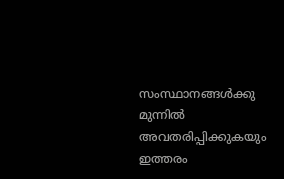സംസ്ഥാനങ്ങള്‍ക്കു മുന്നില്‍ അവതരിപ്പിക്കുകയും ഇത്തരം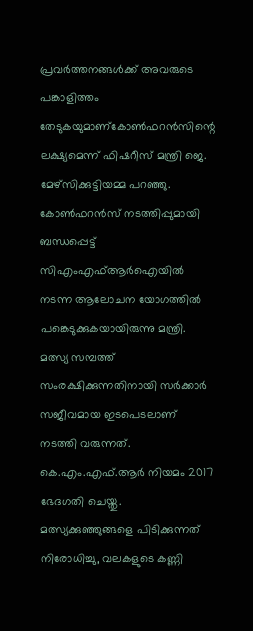പ്രവര്‍ത്തനങ്ങള്‍ക്ക് അവരുടെ പങ്കാളിത്തം തേടുകയുമാണ്‌കോണ്‍ഫറന്‍സിന്റെ ലക്ഷ്യമെന്ന് ഫിഷറീസ് മന്ത്രി ജെ. മേഴ്‌സിക്കുട്ടിയമ്മ പറഞ്ഞു. കോണ്‍ഫറന്‍സ് നടത്തിപ്പുമായി ബന്ധപ്പെട്ട് സിഎംഎഫ്ആര്‍ഐയില്‍ നടന്ന ആലോചന യോഗത്തില്‍ പങ്കെടുക്കുകയായിരുന്നു മന്ത്രി. മത്സ്യ സമ്പത്ത് സംരക്ഷിക്കുന്നതിനായി സര്‍ക്കാര്‍ സജീവമായ ഇടപെടലാണ് നടത്തി വരുന്നത്. കെ.എം.എഫ്.ആര്‍ നിയമം 2017 ഭേദഗതി ചെയ്തു. മത്സ്യക്കുഞ്ഞുങ്ങളെ പിടിക്കുന്നത് നിരോധിച്ചു, വലകളുടെ കണ്ണി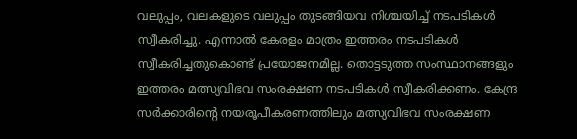വലുപ്പം, വലകളുടെ വലുപ്പം തുടങ്ങിയവ നിശ്ചയിച്ച് നടപടികള്‍ സ്വീകരിച്ചു. എന്നാല്‍ കേരളം മാത്രം ഇത്തരം നടപടികള്‍ സ്വീകരിച്ചതുകൊണ്ട് പ്രയോജനമില്ല. തൊട്ടടുത്ത സംസ്ഥാനങ്ങളും ഇത്തരം മത്സ്യവിഭവ സംരക്ഷണ നടപടികള്‍ സ്വീകരിക്കണം. കേന്ദ്ര സര്‍ക്കാരിന്റെ നയരൂപീകരണത്തിലും മത്സ്യവിഭവ സംരക്ഷണ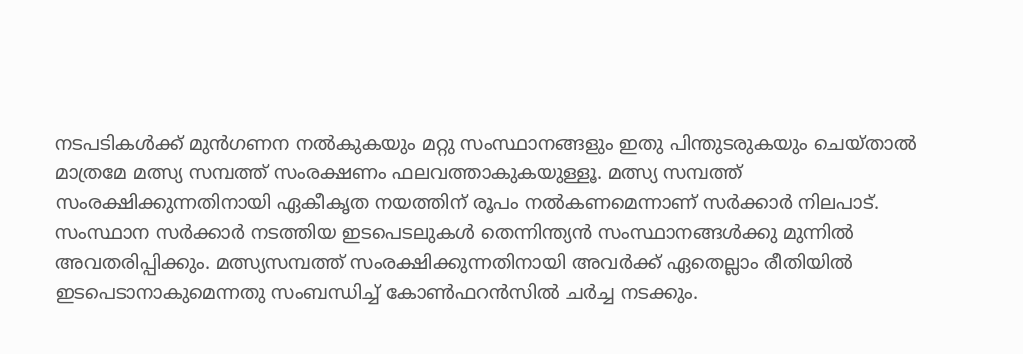നടപടികള്‍ക്ക് മുന്‍ഗണന നല്‍കുകയും മറ്റു സംസ്ഥാനങ്ങളും ഇതു പിന്തുടരുകയും ചെയ്താല്‍ മാത്രമേ മത്സ്യ സമ്പത്ത് സംരക്ഷണം ഫലവത്താകുകയുള്ളൂ. മത്സ്യ സമ്പത്ത് സംരക്ഷിക്കുന്നതിനായി ഏകീകൃത നയത്തിന് രൂപം നല്‍കണമെന്നാണ് സര്‍ക്കാര്‍ നിലപാട്. സംസ്ഥാന സര്‍ക്കാര്‍ നടത്തിയ ഇടപെടലുകള്‍ തെന്നിന്ത്യന്‍ സംസ്ഥാനങ്ങള്‍ക്കു മുന്നില്‍ അവതരിപ്പിക്കും. മത്സ്യസമ്പത്ത് സംരക്ഷിക്കുന്നതിനായി അവര്‍ക്ക് ഏതെല്ലാം രീതിയില്‍ ഇടപെടാനാകുമെന്നതു സംബന്ധിച്ച് കോണ്‍ഫറന്‍സില്‍ ചര്‍ച്ച നടക്കും.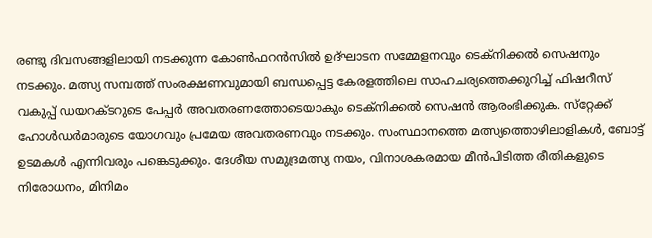രണ്ടു ദിവസങ്ങളിലായി നടക്കുന്ന കോണ്‍ഫറന്‍സില്‍ ഉദ്ഘാടന സമ്മേളനവും ടെക്‌നിക്കല്‍ സെഷനും നടക്കും. മത്സ്യ സമ്പത്ത് സംരക്ഷണവുമായി ബന്ധപ്പെട്ട കേരളത്തിലെ സാഹചര്യത്തെക്കുറിച്ച് ഫിഷറീസ് വകുപ്പ് ഡയറക്ടറുടെ പേപ്പര്‍ അവതരണത്തോടെയാകും ടെക്‌നിക്കല്‍ സെഷന്‍ ആരംഭിക്കുക. സ്‌റ്റേക്ക് ഹോള്‍ഡര്‍മാരുടെ യോഗവും പ്രമേയ അവതരണവും നടക്കും. സംസ്ഥാനത്തെ മത്സ്യത്തൊഴിലാളികള്‍, ബോട്ട് ഉടമകള്‍ എന്നിവരും പങ്കെടുക്കും. ദേശീയ സമുദ്രമത്സ്യ നയം, വിനാശകരമായ മീന്‍പിടിത്ത രീതികളുടെ നിരോധനം, മിനിമം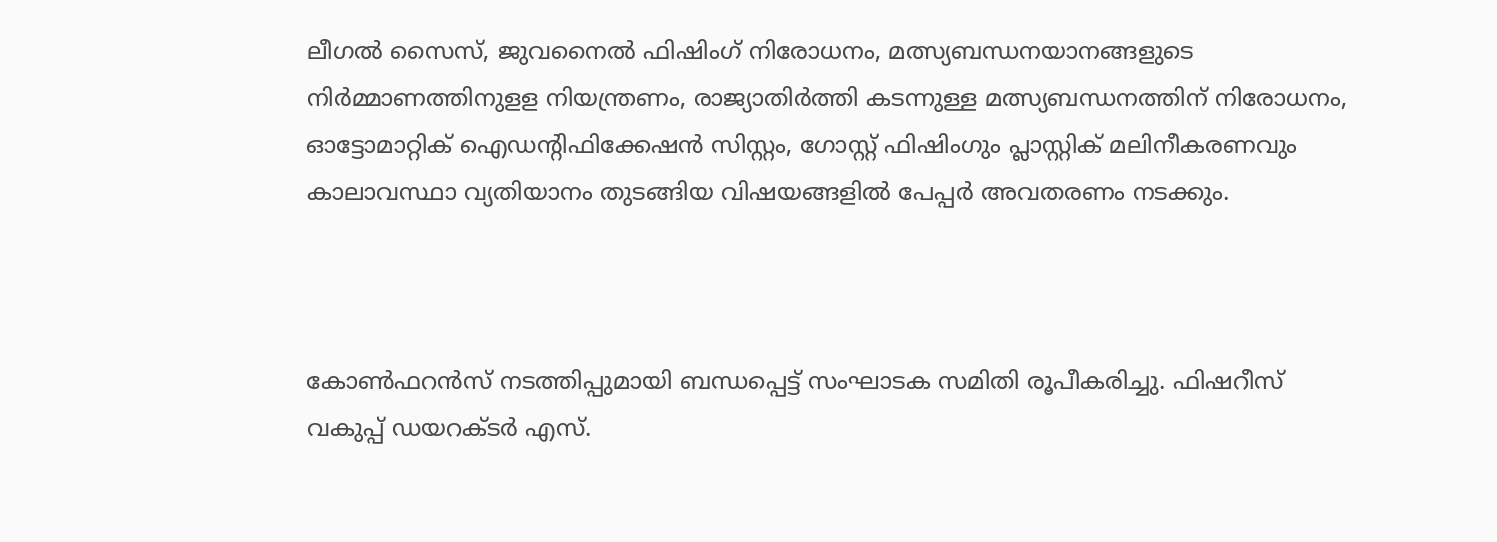ലീഗല്‍ സൈസ്, ജുവനൈല്‍ ഫിഷിംഗ് നിരോധനം, മത്സ്യബന്ധനയാനങ്ങളുടെ നിര്‍മ്മാണത്തിനുളള നിയന്ത്രണം, രാജ്യാതിര്‍ത്തി കടന്നുള്ള മത്സ്യബന്ധനത്തിന് നിരോധനം, ഓട്ടോമാറ്റിക് ഐഡന്റിഫിക്കേഷന്‍ സിസ്റ്റം, ഗോസ്റ്റ് ഫിഷിംഗും പ്ലാസ്റ്റിക് മലിനീകരണവും കാലാവസ്ഥാ വ്യതിയാനം തുടങ്ങിയ വിഷയങ്ങളില്‍ പേപ്പര്‍ അവതരണം നടക്കും.



കോണ്‍ഫറന്‍സ് നടത്തിപ്പുമായി ബന്ധപ്പെട്ട് സംഘാടക സമിതി രൂപീകരിച്ചു. ഫിഷറീസ് വകുപ്പ് ഡയറക്ടര്‍ എസ്.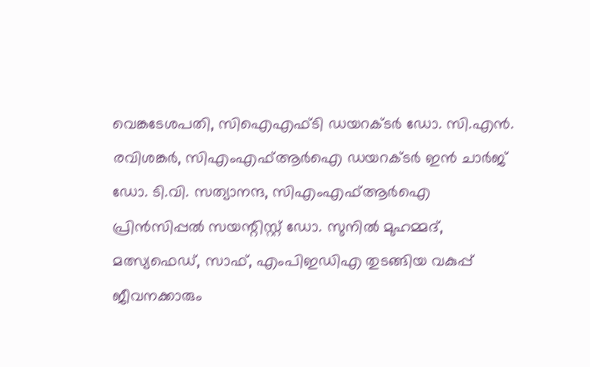വെങ്കടേശപതി, സിഐഎഫ്ടി ഡയറക്ടര്‍ ഡോ. സി.എന്‍. രവിശങ്കര്‍, സിഎംഎഫ്ആര്‍ഐ ഡയറക്ടര്‍ ഇന്‍ ചാര്‍ജ് ഡോ. ടി.വി. സത്യാനന്ദ, സിഎംഎഫ്ആര്‍ഐ പ്രിന്‍സിപ്പല്‍ സയന്റിസ്റ്റ് ഡോ. സുനില്‍ മുഹമ്മദ്, മത്സ്യഫെഡ്, സാഫ്, എംപിഇഡിഎ തുടങ്ങിയ വകുപ്പ് ജീവനക്കാരും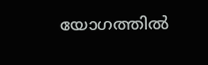യോഗത്തില്‍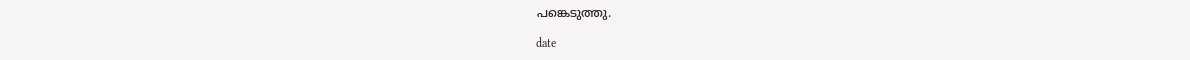പങ്കെടുത്തു.

date